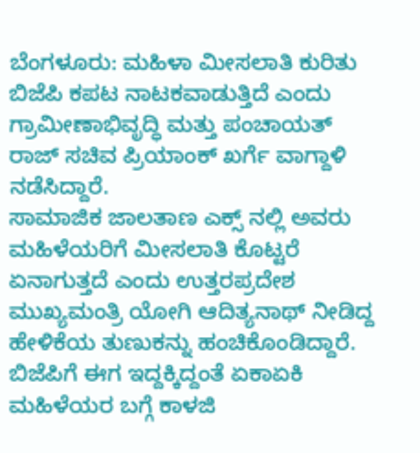ಬೆಂಗಳೂರು: ಮಹಿಳಾ ಮೀಸಲಾತಿ ಕುರಿತು ಬಿಜೆಪಿ ಕಪಟ ನಾಟಕವಾಡುತ್ತಿದೆ ಎಂದು ಗ್ರಾಮೀಣಾಭಿವೃದ್ಧಿ ಮತ್ತು ಪಂಚಾಯತ್ ರಾಜ್ ಸಚಿವ ಪ್ರಿಯಾಂಕ್ ಖರ್ಗೆ ವಾಗ್ದಾಳಿ ನಡೆಸಿದ್ದಾರೆ.
ಸಾಮಾಜಿಕ ಜಾಲತಾಣ ಎಕ್ಸ್ ನಲ್ಲಿ ಅವರು ಮಹಿಳೆಯರಿಗೆ ಮೀಸಲಾತಿ ಕೊಟ್ಟರೆ ಏನಾಗುತ್ತದೆ ಎಂದು ಉತ್ತರಪ್ರದೇಶ ಮುಖ್ಯಮಂತ್ರಿ ಯೋಗಿ ಆದಿತ್ಯನಾಥ್ ನೀಡಿದ್ದ ಹೇಳಿಕೆಯ ತುಣುಕನ್ನು ಹಂಚಿಕೊಂಡಿದ್ದಾರೆ.
ಬಿಜೆಪಿಗೆ ಈಗ ಇದ್ದಕ್ಕಿದ್ದಂತೆ ಏಕಾಏಕಿ ಮಹಿಳೆಯರ ಬಗ್ಗೆ ಕಾಳಜಿ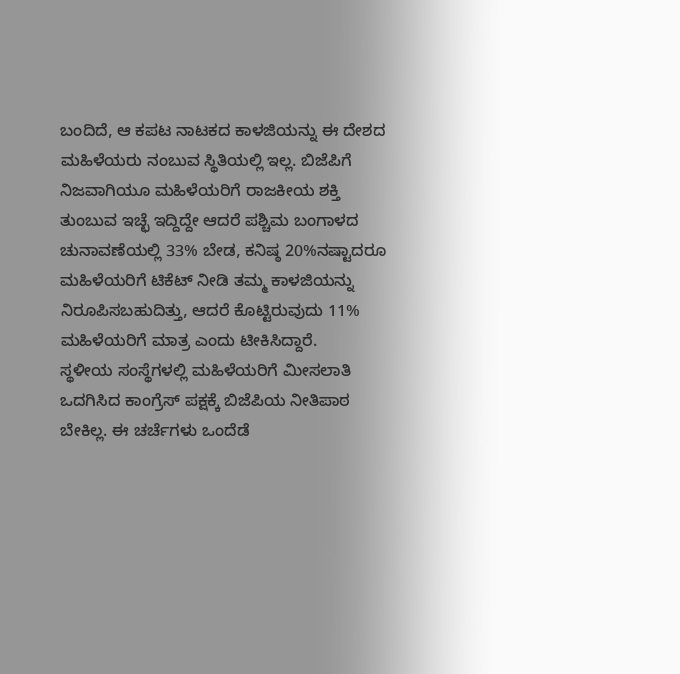ಬಂದಿದೆ, ಆ ಕಪಟ ನಾಟಕದ ಕಾಳಜಿಯನ್ನು ಈ ದೇಶದ ಮಹಿಳೆಯರು ನಂಬುವ ಸ್ಥಿತಿಯಲ್ಲಿ ಇಲ್ಲ. ಬಿಜೆಪಿಗೆ ನಿಜವಾಗಿಯೂ ಮಹಿಳೆಯರಿಗೆ ರಾಜಕೀಯ ಶಕ್ತಿ ತುಂಬುವ ಇಚ್ಛೆ ಇದ್ದಿದ್ದೇ ಆದರೆ ಪಶ್ಚಿಮ ಬಂಗಾಳದ ಚುನಾವಣೆಯಲ್ಲಿ 33% ಬೇಡ, ಕನಿಷ್ಠ 20%ನಷ್ಟಾದರೂ ಮಹಿಳೆಯರಿಗೆ ಟಿಕೆಟ್ ನೀಡಿ ತಮ್ಮ ಕಾಳಜಿಯನ್ನು ನಿರೂಪಿಸಬಹುದಿತ್ತು, ಆದರೆ ಕೊಟ್ಟಿರುವುದು 11% ಮಹಿಳೆಯರಿಗೆ ಮಾತ್ರ ಎಂದು ಟೀಕಿಸಿದ್ದಾರೆ.
ಸ್ಥಳೀಯ ಸಂಸ್ಥೆಗಳಲ್ಲಿ ಮಹಿಳೆಯರಿಗೆ ಮೀಸಲಾತಿ ಒದಗಿಸಿದ ಕಾಂಗ್ರೆಸ್ ಪಕ್ಷಕ್ಕೆ ಬಿಜೆಪಿಯ ನೀತಿಪಾಠ ಬೇಕಿಲ್ಲ. ಈ ಚರ್ಚೆಗಳು ಒಂದೆಡೆ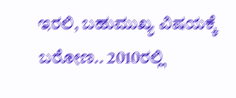ಇರಲಿ, ಬಹುಮುಖ್ಯ ವಿಷಯಕ್ಕೆ ಬರೋಣ.. 2010ರಲ್ಲಿ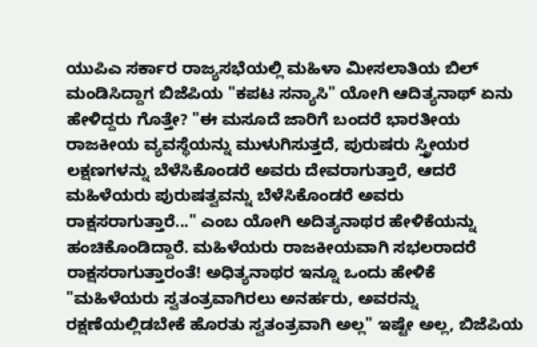ಯುಪಿಎ ಸರ್ಕಾರ ರಾಜ್ಯಸಭೆಯಲ್ಲಿ ಮಹಿಳಾ ಮೀಸಲಾತಿಯ ಬಿಲ್ ಮಂಡಿಸಿದ್ದಾಗ ಬಿಜೆಪಿಯ "ಕಪಟ ಸನ್ಯಾಸಿ" ಯೋಗಿ ಆದಿತ್ಯನಾಥ್ ಏನು ಹೇಳಿದ್ದರು ಗೊತ್ತೇ? "ಈ ಮಸೂದೆ ಜಾರಿಗೆ ಬಂದರೆ ಭಾರತೀಯ ರಾಜಕೀಯ ವ್ಯವಸ್ಥೆಯನ್ನು ಮುಳುಗಿಸುತ್ತದೆ, ಪುರುಷರು ಸ್ತ್ರೀಯರ ಲಕ್ಷಣಗಳನ್ನು ಬೆಳೆಸಿಕೊಂಡರೆ ಅವರು ದೇವರಾಗುತ್ತಾರೆ, ಆದರೆ ಮಹಿಳೆಯರು ಪುರುಷತ್ವವನ್ನು ಬೆಳೆಸಿಕೊಂಡರೆ ಅವರು ರಾಕ್ಷಸರಾಗುತ್ತಾರೆ..." ಎಂಬ ಯೋಗಿ ಅದಿತ್ಯನಾಥರ ಹೇಳಿಕೆಯನ್ನು ಹಂಚಿಕೊಂಡಿದ್ದಾರೆ. ಮಹಿಳೆಯರು ರಾಜಕೀಯವಾಗಿ ಸಭಲರಾದರೆ ರಾಕ್ಷಸರಾಗುತ್ತಾರಂತೆ! ಅಧಿತ್ಯನಾಥರ ಇನ್ನೂ ಒಂದು ಹೇಳಿಕೆ "ಮಹಿಳೆಯರು ಸ್ವತಂತ್ರವಾಗಿರಲು ಅನರ್ಹರು, ಅವರನ್ನು ರಕ್ಷಣೆಯಲ್ಲಿಡಬೇಕೆ ಹೊರತು ಸ್ವತಂತ್ರವಾಗಿ ಅಲ್ಲ" ಇಷ್ಟೇ ಅಲ್ಲ, ಬಿಜೆಪಿಯ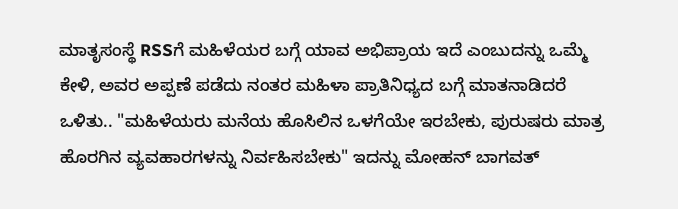ಮಾತೃಸಂಸ್ಥೆ RSSಗೆ ಮಹಿಳೆಯರ ಬಗ್ಗೆ ಯಾವ ಅಭಿಪ್ರಾಯ ಇದೆ ಎಂಬುದನ್ನು ಒಮ್ಮೆ ಕೇಳಿ, ಅವರ ಅಪ್ಪಣೆ ಪಡೆದು ನಂತರ ಮಹಿಳಾ ಪ್ರಾತಿನಿಧ್ಯದ ಬಗ್ಗೆ ಮಾತನಾಡಿದರೆ ಒಳಿತು.. "ಮಹಿಳೆಯರು ಮನೆಯ ಹೊಸಿಲಿನ ಒಳಗೆಯೇ ಇರಬೇಕು, ಪುರುಷರು ಮಾತ್ರ ಹೊರಗಿನ ವ್ಯವಹಾರಗಳನ್ನು ನಿರ್ವಹಿಸಬೇಕು" ಇದನ್ನು ಮೋಹನ್ ಬಾಗವತ್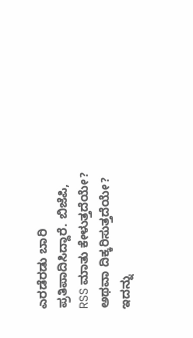ಎರಡೆರಡು ಬಾರಿ ಪ್ರತಿಪಾದಿಸಿದ್ದಾರೆ. ಬಿಜೆಪಿ, RSS ಮಾತು ಕೇಳುತ್ತದೆಯೇ? ಅಥವಾ ದಿಕ್ಕರಿಸುತ್ತದೆಯೇ? ಇದನ್ನು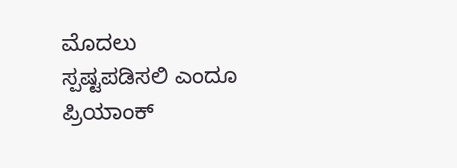ಮೊದಲು ಸ್ಪಷ್ಟಪಡಿಸಲಿ ಎಂದೂ ಪ್ರಿಯಾಂಕ್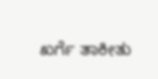ಖರ್ಗೆ ತಾಕೀತು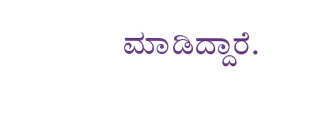ಮಾಡಿದ್ದಾರೆ.